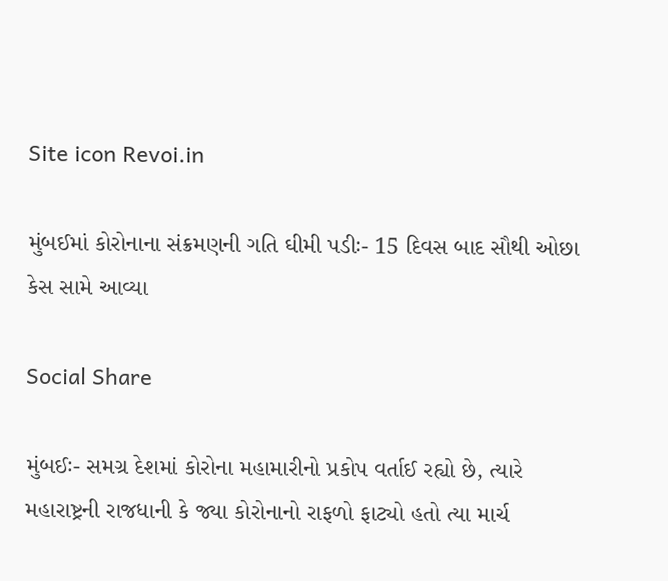Site icon Revoi.in

મુંબઈમાં કોરોનાના સંક્રમણની ગતિ ઘીમી પડીઃ- 15 દિવસ બાદ સૌથી ઓછા કેસ સામે આવ્યા

Social Share

મુંબઈઃ- સમગ્ર દેશમાં કોરોના મહામારીનો પ્રકોપ વર્તાઈ રહ્યો છે, ત્યારે મહારાષ્ટ્રની રાજધાની કે જ્યા કોરોનાનો રાફળો ફાટ્યો હતો ત્યા માર્ચ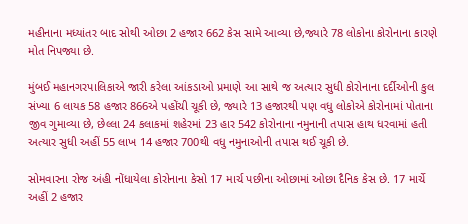મહીનાના મધ્યાંતર બાદ સોથી ઓછા 2 હજાર 662 કેસ સામે આવ્યા છે,જ્યારે 78 લોકોના કોરોનાના કારણે મોત નિપજ્યા છે.

મુંબઈ મહાનગરપાલિકાએ જારી કરેલા આંકડાઓ પ્રમાણે આ સાથે જ અત્યાર સુધી કોરોનાના દર્દીઓની કુલ સંખ્યા 6 લાયક 58 હજાર 866એ પહોંચી ચૂકી છે, જ્યારે 13 હજારથી પણ વધુ લોકોએ કોરોનામાં પોતાના જીવ ગુમાવ્યા છે, છેલ્લા 24 કલાકમાં શહેરમાં 23 હાર 542 કોરોનાના નમુનાની તપાસ હાથ ધરવામાં હતી અત્યાર સુધી અહીં 55 લાખ 14 હજાર 700થી વધુ નમુનાઓની તપાસ થઈ ચૂકી છે.

સોમવારના રોજ અંહી નોંધાયેલા કોરોનાના કેસો 17 માર્ચ પછીના ઓછામાં ઓછા દૈનિક કેસ છે. 17 માર્ચે અહીં 2 હજાર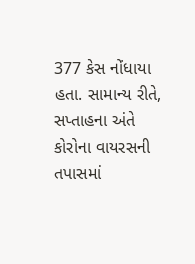377 કેસ નોંધાયા હતા. સામાન્ય રીતે, સપ્તાહના અંતે કોરોના વાયરસની તપાસમાં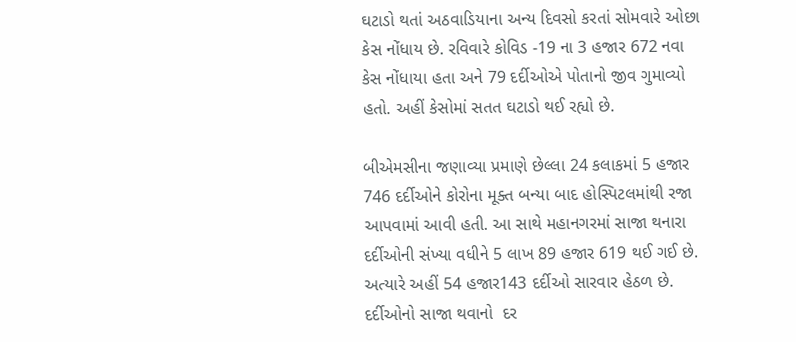ઘટાડો થતાં અઠવાડિયાના અન્ય દિવસો કરતાં સોમવારે ઓછા કેસ નોંધાય છે. રવિવારે કોવિડ -19 ના 3 હજાર 672 નવા કેસ નોંધાયા હતા અને 79 દર્દીઓએ પોતાનો જીવ ગુમાવ્યો હતો. અહીં કેસોમાં સતત ઘટાડો થઈ રહ્યો છે.

બીએમસીના જણાવ્યા પ્રમાણે છેલ્લા 24 કલાકમાં 5 હજાર 746 દર્દીઓને કોરોના મૂક્ત બન્યા બાદ હોસ્પિટલમાંથી રજા આપવામાં આવી હતી. આ સાથે મહાનગરમાં સાજા થનારા દર્દીઓની સંખ્યા વધીને 5 લાખ 89 હજાર 619 થઈ ગઈ છે. અત્યારે અહીં 54 હજાર143 દર્દીઓ સારવાર હેઠળ છે. દર્દીઓનો સાજા થવાનો  દર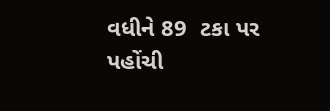વધીને 89  ટકા પર પહોંચી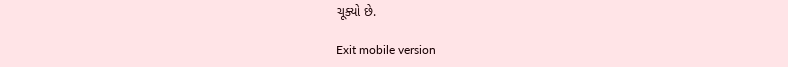ચૂક્યો છે.

Exit mobile version